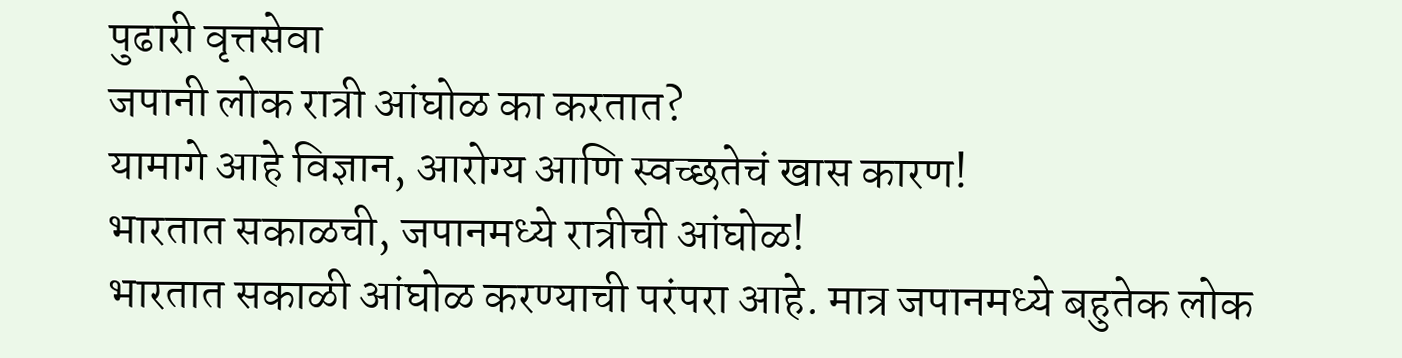पुढारी वृत्तसेवा
जपानी लोक रात्री आंघोळ का करतात?
यामागे आहे विज्ञान, आरोग्य आणि स्वच्छतेचं खास कारण!
भारतात सकाळची, जपानमध्ये रात्रीची आंघोळ!
भारतात सकाळी आंघोळ करण्याची परंपरा आहे. मात्र जपानमध्ये बहुतेक लोक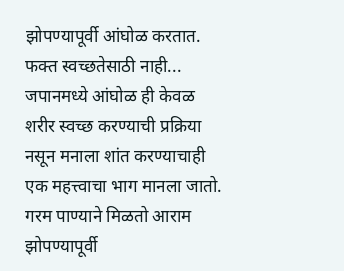झोपण्यापूर्वी आंघोळ करतात.
फक्त स्वच्छतेसाठी नाही...
जपानमध्ये आंघोळ ही केवळ शरीर स्वच्छ करण्याची प्रक्रिया नसून मनाला शांत करण्याचाही एक महत्त्वाचा भाग मानला जातो.
गरम पाण्याने मिळतो आराम
झोपण्यापूर्वी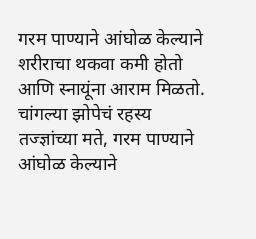गरम पाण्याने आंघोळ केल्याने शरीराचा थकवा कमी होतो आणि स्नायूंना आराम मिळतो.
चांगल्या झोपेचं रहस्य
तज्ज्ञांच्या मते, गरम पाण्याने आंघोळ केल्याने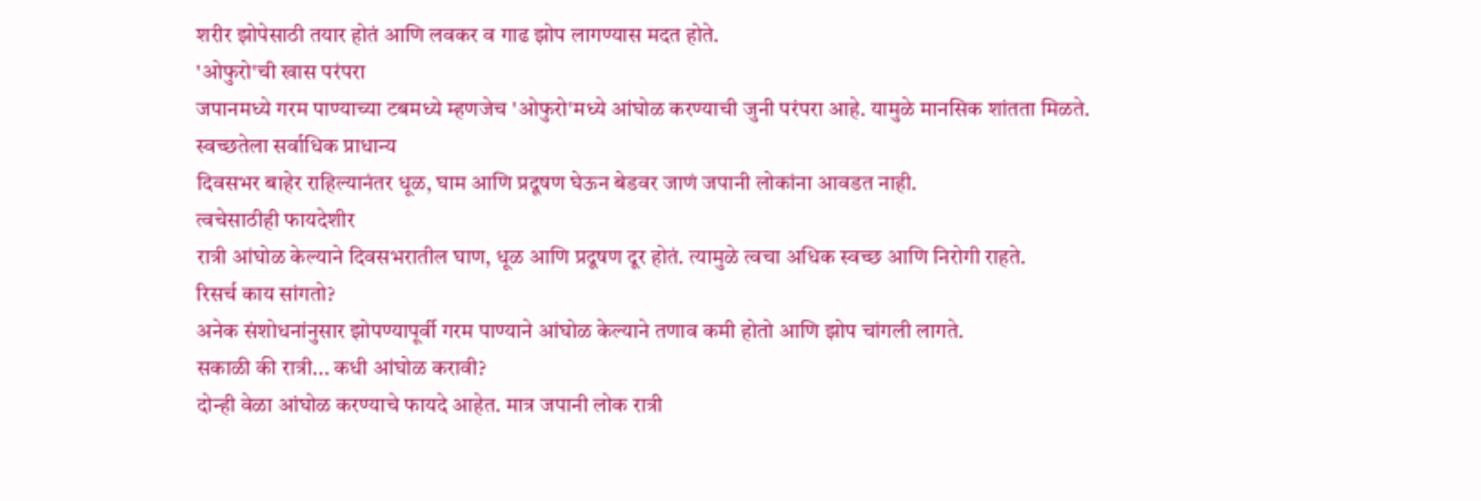शरीर झोपेसाठी तयार होतं आणि लवकर व गाढ झोप लागण्यास मदत होते.
'ओफुरो'ची खास परंपरा
जपानमध्ये गरम पाण्याच्या टबमध्ये म्हणजेच 'ओफुरो'मध्ये आंघोळ करण्याची जुनी परंपरा आहे. यामुळे मानसिक शांतता मिळते.
स्वच्छतेला सर्वाधिक प्राधान्य
दिवसभर बाहेर राहिल्यानंतर धूळ, घाम आणि प्रदूषण घेऊन बेडवर जाणं जपानी लोकांना आवडत नाही.
त्वचेसाठीही फायदेशीर
रात्री आंघोळ केल्याने दिवसभरातील घाण, धूळ आणि प्रदूषण दूर होतं. त्यामुळे त्वचा अधिक स्वच्छ आणि निरोगी राहते.
रिसर्च काय सांगतो?
अनेक संशोधनांनुसार झोपण्यापूर्वी गरम पाण्याने आंघोळ केल्याने तणाव कमी होतो आणि झोप चांगली लागते.
सकाळी की रात्री... कधी आंघोळ करावी?
दोन्ही वेळा आंघोळ करण्याचे फायदे आहेत. मात्र जपानी लोक रात्री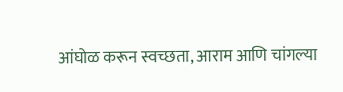आंघोळ करून स्वच्छता, आराम आणि चांगल्या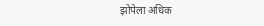झोपेला अधिक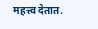महत्त्व देतात.